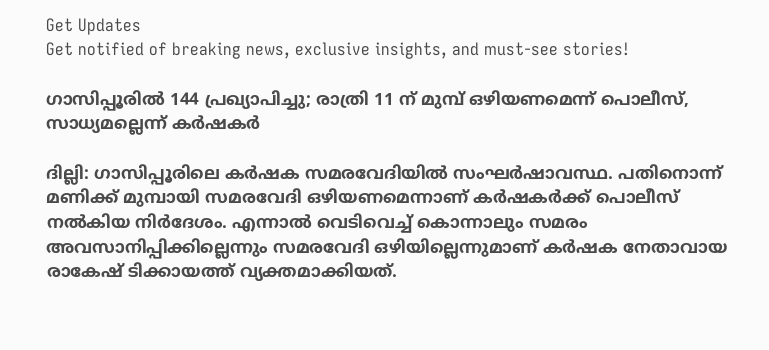Get Updates
Get notified of breaking news, exclusive insights, and must-see stories!

ഗാസിപ്പൂരില്‍ 144 പ്രഖ്യാപിച്ചു; രാത്രി 11 ന് മുമ്പ് ഒഴിയണമെന്ന് പൊലീസ്, സാധ്യമല്ലെന്ന് കര്‍ഷകര്‍

ദില്ലി: ഗാസിപ്പൂരിലെ കര്‍ഷക സമരവേദിയില്‍ സംഘര്‍ഷാവസ്ഥ. പതിനൊന്ന് മണിക്ക് മുമ്പായി സമരവേദി ഒഴിയണമെന്നാണ് കര്‍ഷകര്‍ക്ക് പൊലീസ് നല്‍കിയ നിര്‍ദേശം. എന്നാല്‍ വെടിവെച്ച് കൊന്നാലും സമരം അവസാനിപ്പിക്കില്ലെന്നും സമരവേദി ഒഴിയില്ലെന്നുമാണ് കര്‍ഷക നേതാവായ രാകേഷ് ടിക്കായത്ത് വ്യക്തമാക്കിയത്.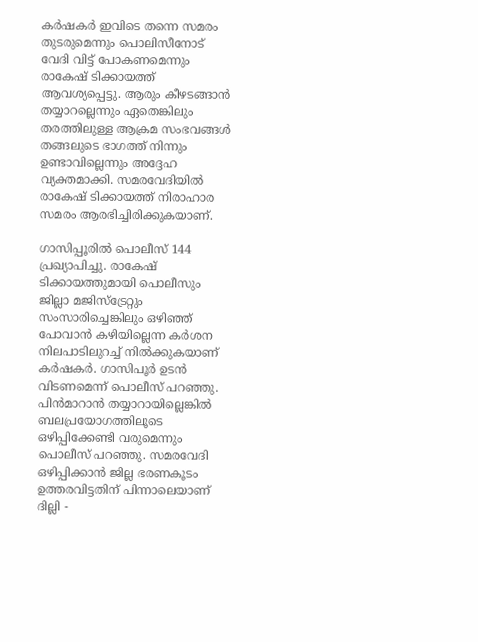കര്‍ഷകര്‍ ഇവിടെ തന്നെ സമരം തുടരുമെന്നും പൊലിസീനോട് വേദി വിട്ട് പോകണമെന്നും രാകേഷ് ടിക്കായത്ത് ആവശ്യപ്പെട്ടു. ആരും കീഴടങ്ങാന്‍ തയ്യാറല്ലെന്നും ഏതെങ്കിലും തരത്തിലുള്ള ആക്രമ സംഭവങ്ങള്‍ തങ്ങലുടെ ഭാഗത്ത് നിന്നും ഉണ്ടാവില്ലെന്നും അദ്ദേഹ വ്യക്തമാക്കി. സമരവേദിയില്‍ രാകേഷ് ടിക്കായത്ത് നിരാഹാര സമരം ആരഭിച്ചിരിക്കുകയാണ്.

ഗാസിപ്പൂരില്‍ പൊലീസ് 144 പ്രഖ്യാപിച്ചു. രാകേഷ് ടിക്കായത്തുമായി പൊലീസും ജില്ലാ മജിസ്ട്രേറ്റും സംസാരിച്ചെങ്കിലും ഒഴിഞ്ഞ് പോവാന്‍ കഴിയില്ലെന്ന കര്‍ശന നിലപാടിലുറച്ച് നില്‍ക്കുകയാണ് കര്‍ഷകര്‍. ഗാസിപൂർ ഉടൻ വിടണമെന്ന് പൊലീസ് പറഞ്ഞു. പിൻമാറാൻ തയ്യാറായില്ലെങ്കിൽ ബലപ്രയോഗത്തിലൂടെ ഒഴിപ്പിക്കേണ്ടി വരുമെന്നും പൊലീസ് പറഞ്ഞു. സമരവേദി ഒഴിപ്പിക്കാന്‍ ജില്ല ഭരണകൂടം ഉത്തരവിട്ടതിന് പിന്നാലെയാണ് ദില്ലി -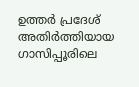ഉത്തർ പ്രദേശ് അതിർത്തിയായ ഗാസിപ്പൂരിലെ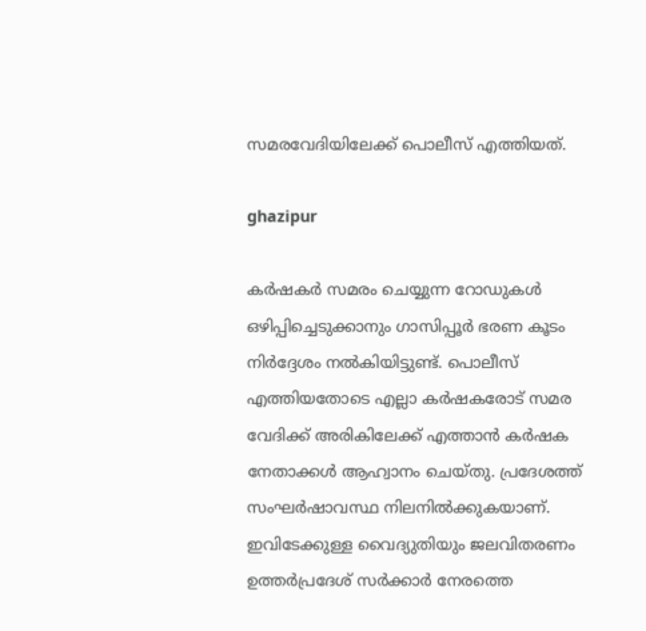സമരവേദിയിലേക്ക് പൊലീസ് എത്തിയത്.

ghazipur

കർഷകർ സമരം ചെയ്യുന്ന റോഡുകൾ ഒഴിപ്പിച്ചെടുക്കാനും ഗാസിപ്പൂർ ഭരണ കൂടം നിർദ്ദേശം നൽകിയിട്ടുണ്ട്. പൊലീസ് എത്തിയതോടെ എല്ലാ കര്‍ഷകരോട് സമര വേദിക്ക് അരികിലേക്ക് എത്താന്‍ കര്‍ഷക നേതാക്കള്‍ ആഹ്വാനം ചെയ്തു. പ്രദേശത്ത് സംഘര്‍ഷാവസ്ഥ നിലനില്‍ക്കുകയാണ്. ഇവിടേക്കുള്ള വൈദ്യുതിയും ജലവിതരണം ഉത്തര്‍പ്രദേശ് സര്‍ക്കാര്‍ നേരത്തെ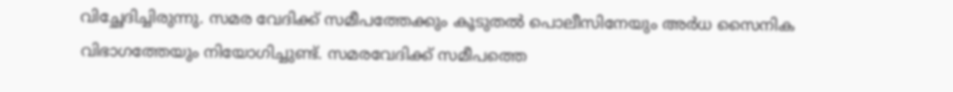വിച്ഛേദിച്ചിരുന്നു. സമര വേദിക്ക് സമീപത്തേക്കും കൂടുതല്‍ പൊലീസിനേയും അര്‍ധ സൈനിക വിഭാഗത്തേയും നിയോഗിച്ചുണ്ട്. സമരവേദിക്ക് സമീപത്തെ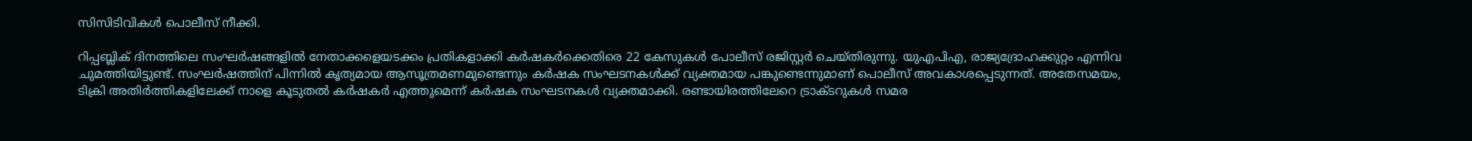സിസിടിവികള്‍ പൊലീസ് നീക്കി.

റിപ്പബ്ലിക് ദിനത്തിലെ സംഘര്‍ഷങ്ങളില്‍ നേതാക്കളെയടക്കം പ്രതികളാക്കി കര്‍ഷകര്‍ക്കെതിരെ 22 കേസുകള്‍ പോലീസ് രജിസ്റ്റര്‍ ചെയ്തിരുന്നു. യുഎപിഎ, രാജ്യദ്രോഹക്കുറ്റം എന്നിവ ചുമത്തിയിട്ടുണ്ട്. സംഘർഷത്തിന് പിന്നിൽ കൃത്യമായ ആസൂത്രമണമുണ്ടെന്നും കർഷക സംഘടനകൾക്ക് വ്യക്തമായ പങ്കുണ്ടെന്നുമാണ് പൊലീസ് അവകാശപ്പെടുന്നത്. അതേസമയം, ടിക്രി അതിര്‍ത്തികളിലേക്ക് നാളെ കൂടുതല്‍ കര്‍ഷകര്‍ എത്തുമെന്ന് കര്‍ഷക സംഘടനകള്‍ വ്യക്തമാക്കി. രണ്ടായിരത്തിലേറെ ട്രാക്ടറുകള്‍ സമര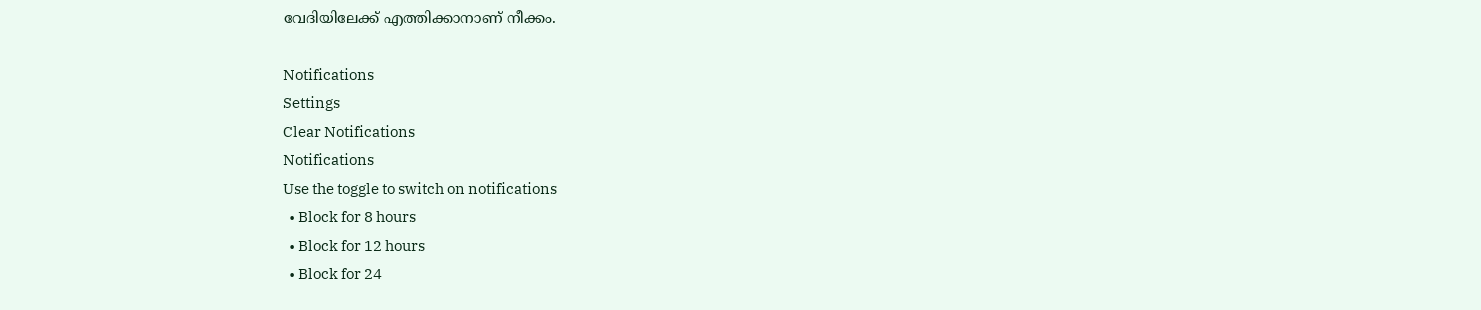വേദിയിലേക്ക് എത്തിക്കാനാണ് നീക്കം.

Notifications
Settings
Clear Notifications
Notifications
Use the toggle to switch on notifications
  • Block for 8 hours
  • Block for 12 hours
  • Block for 24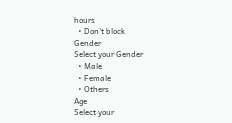hours
  • Don't block
Gender
Select your Gender
  • Male
  • Female
  • Others
Age
Select your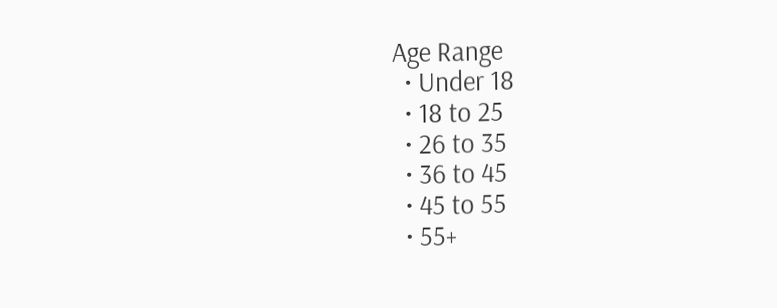Age Range
  • Under 18
  • 18 to 25
  • 26 to 35
  • 36 to 45
  • 45 to 55
  • 55+